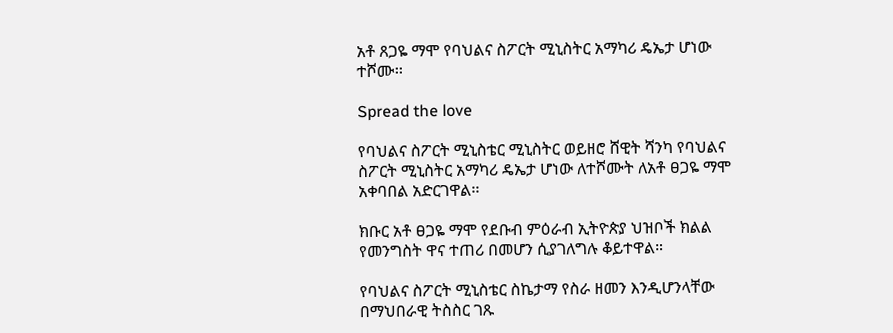አቶ ጸጋዬ ማሞ የባህልና ስፖርት ሚኒስትር አማካሪ ዴኤታ ሆነው ተሾሙ፡፡

Spread the love

የባህልና ስፖርት ሚኒስቴር ሚኒስትር ወይዘሮ ሸዊት ሻንካ የባህልና ስፖርት ሚኒስትር አማካሪ ዴኤታ ሆነው ለተሾሙት ለአቶ ፀጋዬ ማሞ አቀባበል አድርገዋል፡፡

ክቡር አቶ ፀጋዬ ማሞ የደቡብ ምዕራብ ኢትዮጵያ ህዝቦች ክልል የመንግስት ዋና ተጠሪ በመሆን ሲያገለግሉ ቆይተዋል።

የባህልና ስፖርት ሚኒስቴር ስኬታማ የስራ ዘመን እንዲሆንላቸው በማህበራዊ ትስስር ገጹ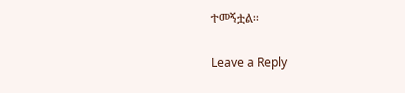ተመኝቷል፡፡

Leave a Reply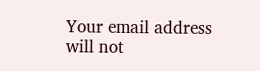Your email address will not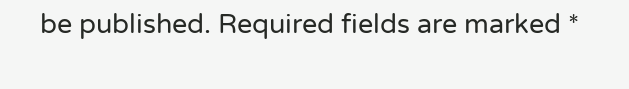be published. Required fields are marked *